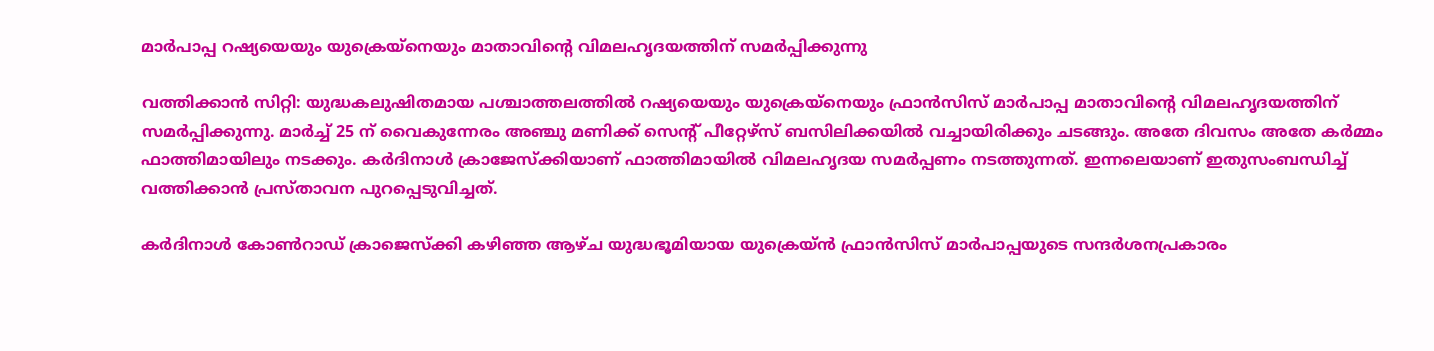മാര്‍പാപ്പ റഷ്യയെയും യുക്രെയ്‌നെയും മാതാവിന്റെ വിമലഹൃദയത്തിന് സമര്‍പ്പിക്കുന്നു

വത്തിക്കാന്‍ സിറ്റി: യുദ്ധകലുഷിതമായ പശ്ചാത്തലത്തില്‍ റഷ്യയെയും യുക്രെയ്‌നെയും ഫ്രാന്‍സിസ് മാര്‍പാപ്പ മാതാവിന്റെ വിമലഹൃദയത്തിന് സമര്‍പ്പിക്കുന്നു. മാര്‍ച്ച് 25 ന് വൈകുന്നേരം അഞ്ചു മണിക്ക് സെന്റ് പീറ്റേഴ്‌സ് ബസിലിക്കയില്‍ വച്ചായിരിക്കും ചടങ്ങും. അതേ ദിവസം അതേ കര്‍മ്മം ഫാത്തിമായിലും നടക്കും. കര്‍ദിനാള്‍ ക്രാജേസ്‌ക്കിയാണ് ഫാത്തിമായില്‍ വിമലഹൃദയ സമര്‍പ്പണം നടത്തുന്നത്. ഇന്നലെയാണ് ഇതുസംബന്ധിച്ച് വത്തിക്കാന്‍ പ്രസ്താവന പുറപ്പെടുവിച്ചത്.

കര്‍ദിനാള്‍ കോണ്‍റാഡ് ക്രാജെസ്‌ക്കി കഴിഞ്ഞ ആഴ്ച യുദ്ധഭൂമിയായ യുക്രെയ്ന്‍ ഫ്രാന്‍സിസ് മാര്‍പാപ്പയുടെ സന്ദര്‍ശനപ്രകാരം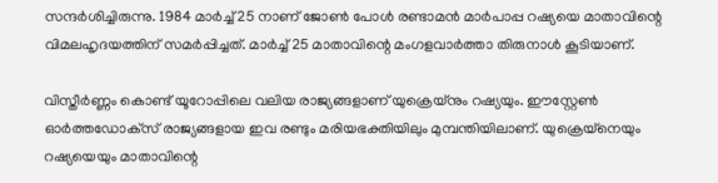സന്ദര്‍ശിച്ചിരുന്നു. 1984 മാര്‍ച്ച് 25 നാണ് ജോണ്‍ പോള്‍ രണ്ടാമന്‍ മാര്‍പാപ്പ റഷ്യയെ മാതാവിന്റെ വിമലഹൃദയത്തിന് സമര്‍പ്പിച്ചത്. മാര്‍ച്ച് 25 മാതാവിന്റെ മംഗളവാര്‍ത്താ തിരുനാള്‍ കൂടിയാണ്.

വിസ്തീര്‍ണ്ണം കൊണ്ട് യൂറോപ്പിലെ വലിയ രാജ്യങ്ങളാണ് യുക്രെയ്‌നും റഷ്യയും. ഈസ്റ്റേണ്‍ ഓര്‍ത്തഡോക്‌സ് രാജ്യങ്ങളായ ഇവ രണ്ടും മരിയഭക്തിയിലും മുമ്പന്തിയിലാണ്. യുക്രെയ്‌നെയും റഷ്യയെയും മാതാവിന്റെ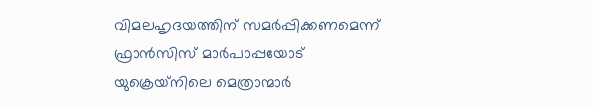വിമലഹൃദയത്തിന് സമര്‍പ്പിക്കണമെന്ന് ഫ്രാന്‍സിസ് മാര്‍പാപ്പയോട് യുക്രെയ്‌നിലെ മെത്രാന്മാര്‍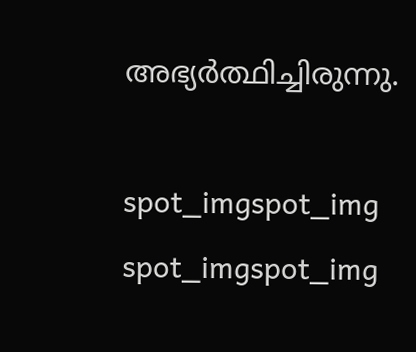അഭ്യര്‍ത്ഥിച്ചിരുന്നു.

spot_imgspot_img
spot_imgspot_img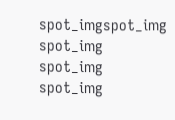spot_imgspot_img
spot_img
spot_img
spot_img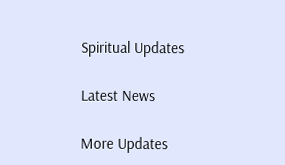Spiritual Updates

Latest News

More Updates